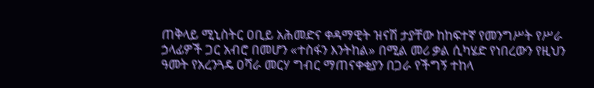ጠቅላይ ሚኒስትር ዐቢይ አሕመድና ቀዳማዊት ዝናሽ ታያቸው ከከፍተኛ የመንግሥት የሥራ ኃላፊዎች ጋር አብሮ በመሆን «ተስፋን እንትከል» በሚል መሪ ቃል ሲካሄድ የነበረውን የዚህን ዓመት የአረንጓዴ ዐሻራ መርሃ ግብር ማጠናቀቂያን በጋራ የችግኝ ተከላ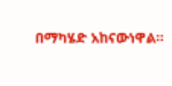በማካሄድ አከናውነዋል።